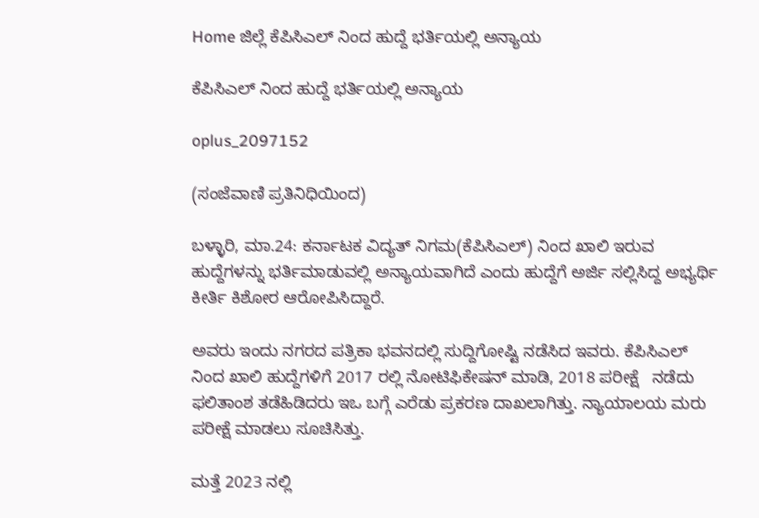Home ಜಿಲ್ಲೆ ಕೆಪಿಸಿಎಲ್ ನಿಂದ ಹುದ್ದೆ ಭರ್ತಿಯಲ್ಲಿ ಅನ್ಯಾಯ

ಕೆಪಿಸಿಎಲ್ ನಿಂದ ಹುದ್ದೆ ಭರ್ತಿಯಲ್ಲಿ ಅನ್ಯಾಯ

oplus_2097152

(ಸಂಜೆವಾಣಿ ಪ್ರತಿನಿಧಿಯಿಂದ)

ಬಳ್ಳಾರಿ, ಮಾ.24: ಕರ್ನಾಟಕ ವಿದ್ಯತ್ ನಿಗಮ(ಕೆಪಿಸಿಎಲ್) ನಿಂದ ಖಾಲಿ ಇರುವ ಹುದ್ದೆಗಳನ್ನು ಭರ್ತಿಮಾಡುವಲ್ಲಿ ಅನ್ಯಾಯವಾಗಿದೆ ಎಂದು ಹುದ್ದೆಗೆ ಅರ್ಜಿ ಸಲ್ಲಿಸಿದ್ದ ಅಭ್ಯರ್ಥಿ  ಕೀರ್ತಿ ಕಿಶೋರ ಆರೋಪಿಸಿದ್ದಾರೆ.

ಅವರು ಇಂದು ನಗರದ ಪತ್ರಿಕಾ ಭವನದಲ್ಲಿ ಸುದ್ದಿಗೋಷ್ಟಿ ನಡೆಸಿದ ಇವರು. ಕೆಪಿಸಿಎಲ್ ನಿಂದ ಖಾಲಿ ಹುದ್ದೆಗಳಿಗೆ 2017 ರಲ್ಲಿ ನೋಟಿಫಿಕೇಷನ್ ಮಾಡಿ, 2018 ಪರೀಕ್ಷೆ   ನಡೆದು ಫಲಿತಾಂಶ ತಡೆಹಿಡಿದರು ಇಒ ಬಗ್ಗೆ ಎರೆಡು ಪ್ರಕರಣ ದಾಖಲಾಗಿತ್ತು. ನ್ಯಾಯಾಲಯ ಮರು ಪರೀಕ್ಷೆ ಮಾಡಲು ಸೂಚಿಸಿತ್ತು.

ಮತ್ತೆ 2023 ನಲ್ಲಿ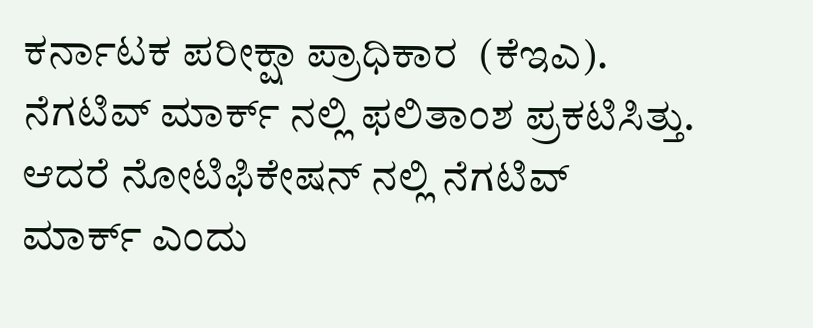ಕರ್ನಾಟಕ ಪರೀಕ್ಷಾ ಪ್ರಾಧಿಕಾರ  (ಕೆಇಎ).  ನೆಗಟಿವ್ ಮಾರ್ಕ್ ನಲ್ಲಿ ಫಲಿತಾಂಶ ಪ್ರಕಟಿಸಿತ್ತು. ಆದರೆ ನೋಟಿಫಿಕೇಷನ್ ನಲ್ಲಿ ನೆಗಟಿವ್ ಮಾರ್ಕ್ ಎಂದು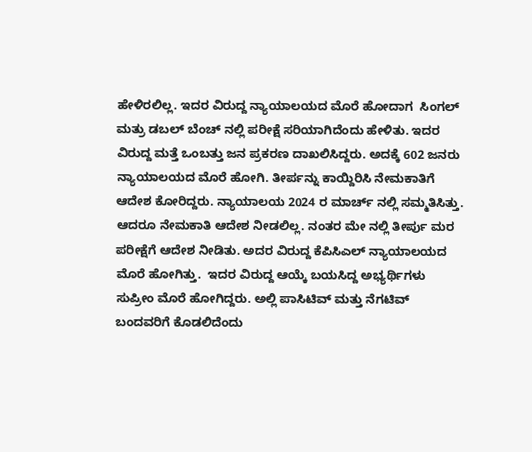ಹೇಳಿರಲಿಲ್ಲ. ಇದರ ವಿರುದ್ದ ನ್ಯಾಯಾಲಯದ ಮೊರೆ ಹೋದಾಗ  ಸಿಂಗಲ್ ಮತ್ರು ಡಬಲ್ ಬೆಂಚ್ ನಲ್ಲಿ ಪರೀಕ್ಷೆ ಸರಿಯಾಗಿದೆಂದು ಹೇಳಿತು. ಇದರ ವಿರುದ್ದ ಮತ್ತೆ ಒಂಬತ್ತು ಜನ ಪ್ರಕರಣ ದಾಖಲಿಸಿದ್ದರು. ಅದಕ್ಕೆ 602 ಜನರು ನ್ಯಾಯಾಲಯದ ಮೊರೆ ಹೋಗಿ. ತೀರ್ಪನ್ನು ಕಾಯ್ದಿರಿಸಿ ನೇಮಕಾತಿಗೆ ಆದೇಶ ಕೋರಿದ್ದರು. ನ್ಯಾಯಾಲಯ 2024 ರ ಮಾರ್ಚ್ ನಲ್ಲಿ ಸಮ್ಮತಿಸಿತ್ತು. ಆದರೂ ನೇಮಕಾತಿ ಆದೇಶ ನೀಡಲಿಲ್ಲ. ನಂತರ ಮೇ ನಲ್ಲಿ ತೀರ್ಪು ಮರ ಪರೀಕ್ಷೆಗೆ ಆದೇಶ ನೀಡಿತು. ಅದರ ವಿರುದ್ದ ಕೆಪಿಸಿಎಲ್ ನ್ಯಾಯಾಲಯದ ಮೊರೆ ಹೋಗಿತ್ತು.  ಇದರ ವಿರುದ್ದ ಆಯ್ಕೆ ಬಯಸಿದ್ದ ಅಭ್ಯರ್ಥಿಗಳು ಸುಪ್ರೀಂ ಮೊರೆ ಹೋಗಿದ್ದರು. ಅಲ್ಲಿ ಪಾಸಿಟಿವ್ ಮತ್ತು ನೆಗಟಿವ್ ಬಂದವರಿಗೆ ಕೊಡಲಿದೆಂದು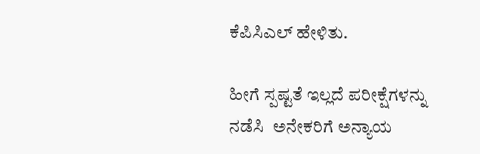ಕೆಪಿಸಿಎಲ್ ಹೇಳಿತು.

ಹೀಗೆ ಸ್ಪಷ್ಟತೆ ಇಲ್ಲದೆ ಪರೀಕ್ಷೆಗಳನ್ನು ನಡೆಸಿ  ಅನೇಕರಿಗೆ ಅನ್ಯಾಯ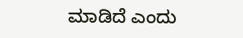ಮಾಡಿದೆ ಎಂದು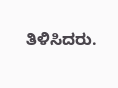ತಿಳಿಸಿದರು.